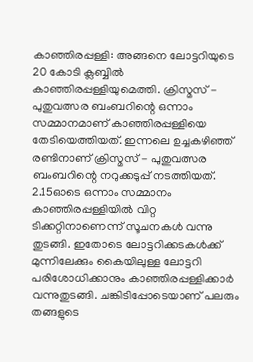കാഞ്ഞിരപ്പള്ളി: അങ്ങനെ ലോട്ടറിയുടെ 20 കോടി ക്ലബ്ബിൽ കാഞ്ഞിരപ്പള്ളിയുമെത്തി. ക്രിസ്മസ് - പുതുവത്സര ബംബറിന്റെ ഒന്നാം സമ്മാനമാണ് കാഞ്ഞിരപ്പള്ളിയെ തേടിയെത്തിയത്. ഇന്നലെ ഉച്ചകഴിഞ്ഞ് രണ്ടിനാണ് ക്രിസ്മസ് - പുതുവത്സര ബംബറിന്റെ നറുക്കടുപ്പ് നടത്തിയത്.
2.15ഓടെ ഒന്നാം സമ്മാനം കാഞ്ഞിരപ്പള്ളിയിൽ വിറ്റ ടിക്കറ്റിനാണെന്ന് സൂചനകൾ വന്നു തുടങ്ങി. ഇതോടെ ലോട്ടറിക്കടകൾക്ക് മുന്നിലേക്കും കൈയിലുള്ള ലോട്ടറി പരിശോധിക്കാനും കാഞ്ഞിരപ്പള്ളിക്കാർ വന്നുതുടങ്ങി. ചങ്കിടിപ്പോടെയാണ് പലരും തങ്ങളുടെ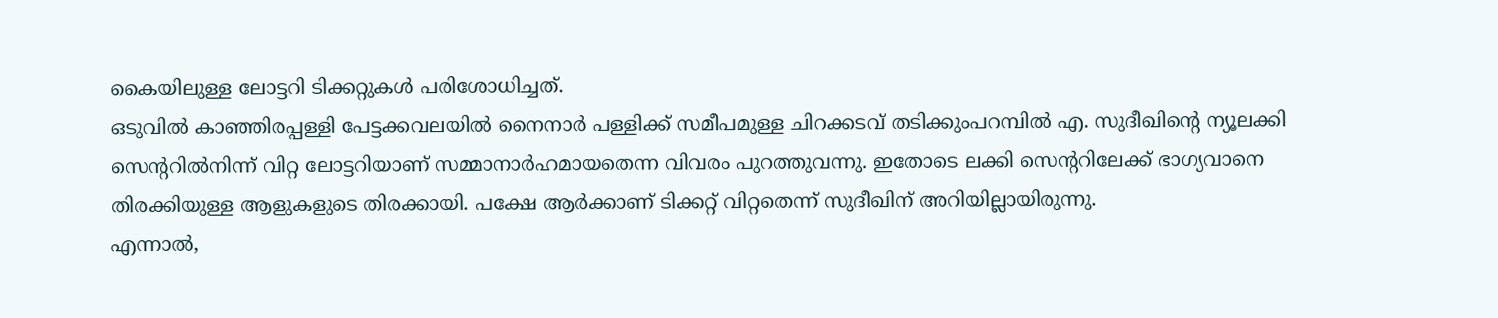കൈയിലുള്ള ലോട്ടറി ടിക്കറ്റുകൾ പരിശോധിച്ചത്.
ഒടുവിൽ കാഞ്ഞിരപ്പള്ളി പേട്ടക്കവലയിൽ നൈനാർ പള്ളിക്ക് സമീപമുള്ള ചിറക്കടവ് തടിക്കുംപറമ്പിൽ എ. സുദീഖിന്റെ ന്യൂലക്കി സെന്ററിൽനിന്ന് വിറ്റ ലോട്ടറിയാണ് സമ്മാനാർഹമായതെന്ന വിവരം പുറത്തുവന്നു. ഇതോടെ ലക്കി സെന്ററിലേക്ക് ഭാഗ്യവാനെ തിരക്കിയുള്ള ആളുകളുടെ തിരക്കായി. പക്ഷേ ആർക്കാണ് ടിക്കറ്റ് വിറ്റതെന്ന് സുദീഖിന് അറിയില്ലായിരുന്നു.
എന്നാൽ,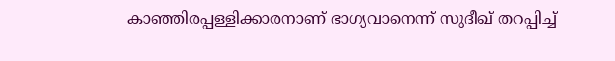കാഞ്ഞിരപ്പള്ളിക്കാരനാണ് ഭാഗ്യവാനെന്ന് സുദീഖ് തറപ്പിച്ച്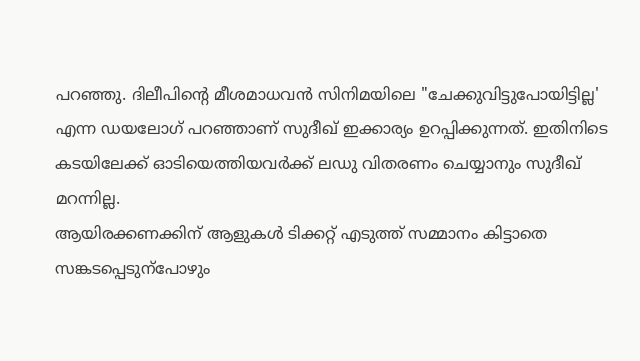പറഞ്ഞു. ദിലീപിന്റെ മീശമാധവൻ സിനിമയിലെ "ചേക്കുവിട്ടുപോയിട്ടില്ല' എന്ന ഡയലോഗ് പറഞ്ഞാണ് സുദീഖ് ഇക്കാര്യം ഉറപ്പിക്കുന്നത്. ഇതിനിടെ കടയിലേക്ക് ഓടിയെത്തിയവർക്ക് ലഡു വിതരണം ചെയ്യാനും സുദീഖ് മറന്നില്ല.
ആയിരക്കണക്കിന് ആളുകൾ ടിക്കറ്റ് എടുത്ത് സമ്മാനം കിട്ടാതെ സങ്കടപ്പെടുന്പോഴും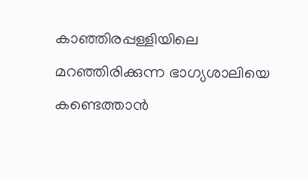കാഞ്ഞിരപ്പള്ളിയിലെ മറഞ്ഞിരിക്കുന്ന ഭാഗ്യശാലിയെ കണ്ടെത്താൻ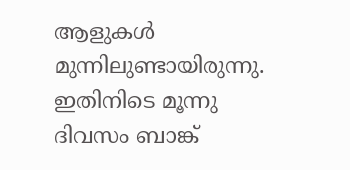ആളുകൾ മുന്നിലുണ്ടായിരുന്നു. ഇതിനിടെ മൂന്നു ദിവസം ബാങ്ക്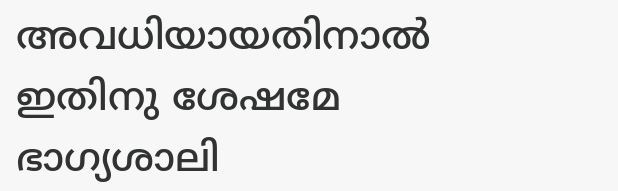അവധിയായതിനാൽ ഇതിനു ശേഷമേ ഭാഗ്യശാലി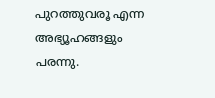പുറത്തുവരൂ എന്ന അഭ്യൂഹങ്ങളും പരന്നു.